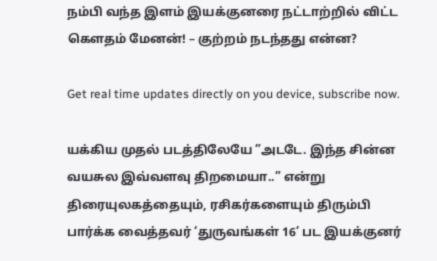நம்பி வந்த இளம் இயக்குனரை நட்டாற்றில் விட்ட கெளதம் மேனன்! – குற்றம் நடந்தது என்ன?

Get real time updates directly on you device, subscribe now.

யக்கிய முதல் படத்திலேயே ”அடடே. இந்த சின்ன வயசுல இவ்வளவு திறமையா..” என்று திரையுலகத்தையும், ரசிகர்களையும் திரும்பி பார்க்க வைத்தவர் ‘துருவங்கள் 16’ பட இயக்குனர்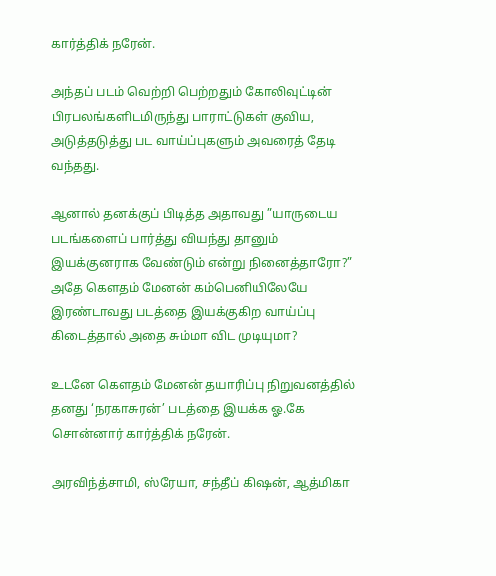கார்த்திக் நரேன்.

அந்தப் படம் வெற்றி பெற்றதும் கோலிவுட்டின் பிரபலங்களிடமிருந்து பாராட்டுகள் குவிய, அடுத்தடுத்து பட வாய்ப்புகளும் அவரைத் தேடி வந்தது.

ஆனால் தனக்குப் பிடித்த அதாவது ”யாருடைய படங்களைப் பார்த்து வியந்து தானும் இயக்குனராக வேண்டும் என்று நினைத்தாரோ?” அதே கெளதம் மேனன் கம்பெனியிலேயே இரண்டாவது படத்தை இயக்குகிற வாய்ப்பு கிடைத்தால் அதை சும்மா விட முடியுமா?

உடனே கெளதம் மேனன் தயாரிப்பு நிறுவனத்தில் தனது ‘நரகாசுரன்’ படத்தை இயக்க ஓ.கே சொன்னார் கார்த்திக் நரேன்.

அரவிந்த்சாமி, ஸ்ரேயா, சந்தீப் கிஷன், ஆத்மிகா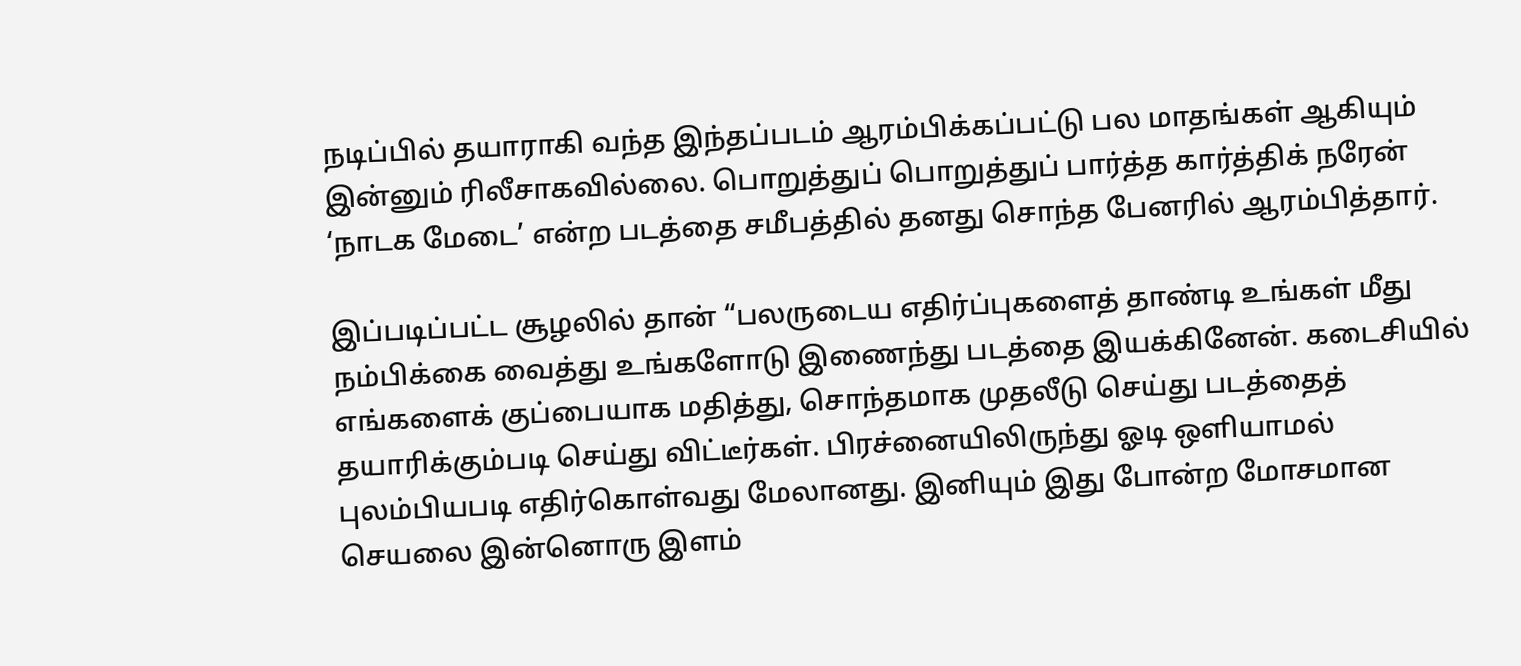நடிப்பில் தயாராகி வந்த இந்தப்படம் ஆரம்பிக்கப்பட்டு பல மாதங்கள் ஆகியும் இன்னும் ரிலீசாகவில்லை. பொறுத்துப் பொறுத்துப் பார்த்த கார்த்திக் நரேன் ‘நாடக மேடை’ என்ற படத்தை சமீபத்தில் தனது சொந்த பேனரில் ஆரம்பித்தார்.

இப்படிப்பட்ட சூழலில் தான் “பலருடைய எதிர்ப்புகளைத் தாண்டி உங்கள் மீது நம்பிக்கை வைத்து உங்களோடு இணைந்து படத்தை இயக்கினேன். கடைசியில் எங்களைக் குப்பையாக மதித்து, சொந்தமாக முதலீடு செய்து படத்தைத் தயாரிக்கும்படி செய்து விட்டீர்கள். பிரச்னையிலிருந்து ஓடி ஒளியாமல் புலம்பியபடி எதிர்கொள்வது மேலானது. இனியும் இது போன்ற மோசமான செயலை இன்னொரு இளம்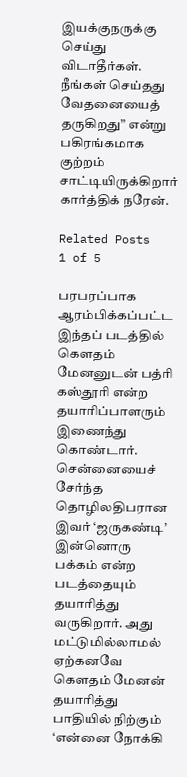இயக்குநருக்கு செய்து விடாதீர்கள். நீங்கள் செய்தது வேதனையைத் தருகிறது” என்று பகிரங்கமாக குற்றம் சாட்டியிருக்கிறார் கார்த்திக் நரேன்.

Related Posts
1 of 5

பரபரப்பாக ஆரம்பிக்கப்பட்ட இந்தப் படத்தில் கெளதம் மேனனுடன் பத்ரி கஸ்தூரி என்ற தயாரிப்பாளரும் இணைந்து கொண்டார். சென்னையைச் சேர்ந்த தொழிலதிபரான இவர் ‘ஜருகண்டி’ இன்னொரு பக்கம் என்ற படத்தையும் தயாரித்து வருகிறார். அது மட்டுமில்லாமல் ஏற்கனவே கெளதம் மேனன் தயாரித்து பாதியில் நிற்கும் ‘என்னை நோக்கி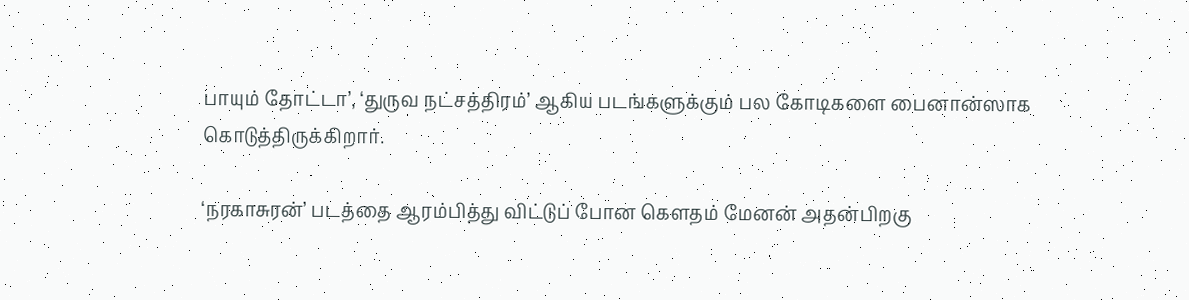பாயும் தோட்டா’, ‘துருவ நட்சத்திரம்’ ஆகிய படங்களுக்கும் பல கோடிகளை பைனான்ஸாக கொடுத்திருக்கிறார்.

‘நரகாசுரன்’ படத்தை ஆரம்பித்து விட்டுப் போன கெளதம் மேனன் அதன்பிறகு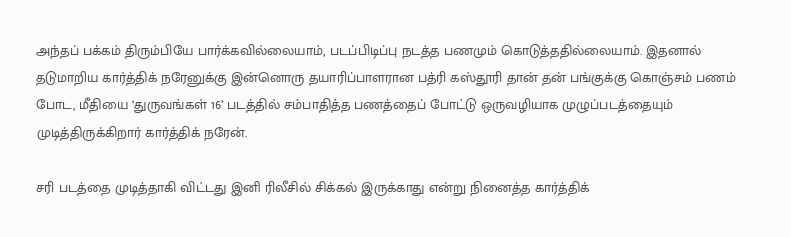அந்தப் பக்கம் திரும்பியே பார்க்கவில்லையாம், படப்பிடிப்பு நடத்த பணமும் கொடுத்ததில்லையாம். இதனால் தடுமாறிய கார்த்திக் நரேனுக்கு இன்னொரு தயாரிப்பாளரான பத்ரி கஸ்தூரி தான் தன் பங்குக்கு கொஞ்சம் பணம் போட, மீதியை ‘துருவங்கள் 16’ படத்தில் சம்பாதித்த பணத்தைப் போட்டு ஒருவழியாக முழுப்படத்தையும் முடித்திருக்கிறார் கார்த்திக் நரேன்.

சரி படத்தை முடித்தாகி விட்டது இனி ரிலீசில் சிக்கல் இருக்காது என்று நினைத்த கார்த்திக்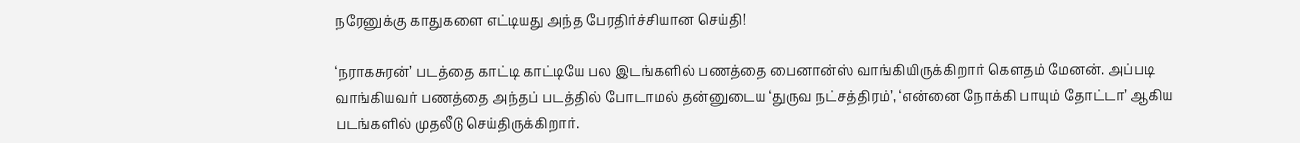நரேனுக்கு காதுகளை எட்டியது அந்த பேரதிர்ச்சியான செய்தி!

‘நராகசுரன்’ படத்தை காட்டி காட்டியே பல இடங்களில் பணத்தை பைனான்ஸ் வாங்கியிருக்கிறார் கெளதம் மேனன். அப்படி வாங்கியவர் பணத்தை அந்தப் படத்தில் போடாமல் தன்னுடைய ‘துருவ நட்சத்திரம்’, ‘என்னை நோக்கி பாயும் தோட்டா’ ஆகிய படங்களில் முதலீடு செய்திருக்கிறார்.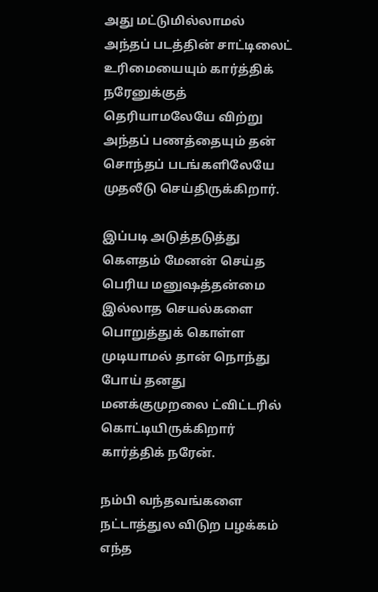அது மட்டுமில்லாமல் அந்தப் படத்தின் சாட்டிலைட் உரிமையையும் கார்த்திக் நரேனுக்குத் தெரியாமலேயே விற்று அந்தப் பணத்தையும் தன் சொந்தப் படங்களிலேயே முதலீடு செய்திருக்கிறார்.

இப்படி அடுத்தடுத்து கெளதம் மேனன் செய்த பெரிய மனுஷத்தன்மை இல்லாத செயல்களை பொறுத்துக் கொள்ள முடியாமல் தான் நொந்து போய் தனது மனக்குமுறலை ட்விட்டரில் கொட்டியிருக்கிறார் கார்த்திக் நரேன்.

நம்பி வந்தவங்களை நட்டாத்துல விடுற பழக்கம் எந்த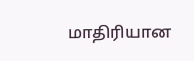மாதிரியான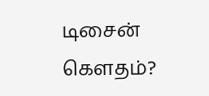டிசைன் கெளதம்?